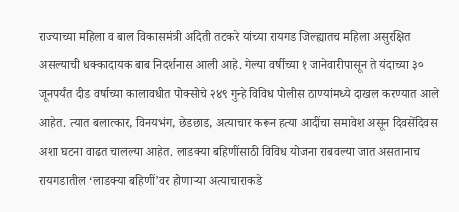राज्याच्या महिला व बाल विकासमंत्री अदिती तटकरे यांच्या रायगड जिल्ह्यातच महिला असुरक्षित असल्याची धक्कादायक बाब निदर्शनास आली आहे. गेल्या वर्षीच्या १ जानेवारीपासून ते यंदाच्या ३० जूनपर्यंत दीड वर्षाच्या कालावधीत पोक्सोचे २४९ गुन्हे विविध पोलीस ठाण्यांमध्ये दाखल करण्यात आले आहेत. त्यात बलात्कार, विनयभंग, छेडछाड, अत्याचार करून हत्या आदींचा समावेश असून दिवसेंदिवस अशा घटना वाढत चालल्या आहेत. लाडक्या बहिणींसाठी विविध योजना राबवल्या जात असतानाच रायगडातील ‘लाडक्या बहिणीं’वर होणाऱ्या अत्याचाराकडे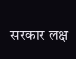सरकार लक्ष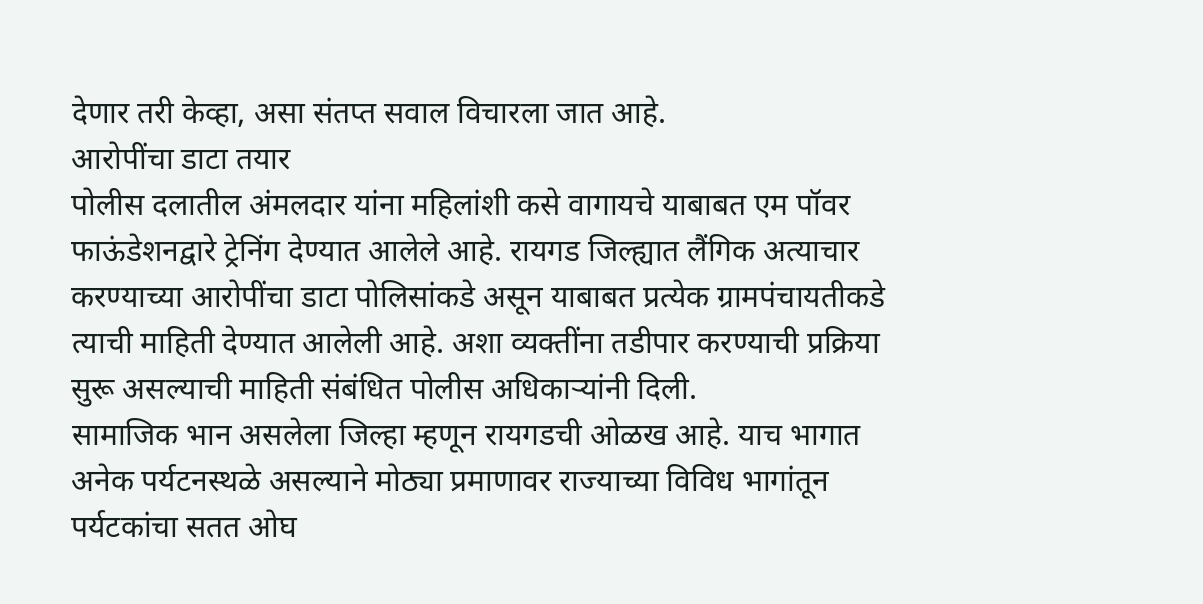देणार तरी केव्हा, असा संतप्त सवाल विचारला जात आहे.
आरोपींचा डाटा तयार
पोलीस दलातील अंमलदार यांना महिलांशी कसे वागायचे याबाबत एम पॉवर फाऊंडेशनद्वारे ट्रेनिंग देण्यात आलेले आहे. रायगड जिल्ह्यात लैंगिक अत्याचार करण्याच्या आरोपींचा डाटा पोलिसांकडे असून याबाबत प्रत्येक ग्रामपंचायतीकडे त्याची माहिती देण्यात आलेली आहे. अशा व्यक्तींना तडीपार करण्याची प्रक्रिया सुरू असल्याची माहिती संबंधित पोलीस अधिकाऱ्यांनी दिली.
सामाजिक भान असलेला जिल्हा म्हणून रायगडची ओळख आहे. याच भागात अनेक पर्यटनस्थळे असल्याने मोठ्या प्रमाणावर राज्याच्या विविध भागांतून पर्यटकांचा सतत ओघ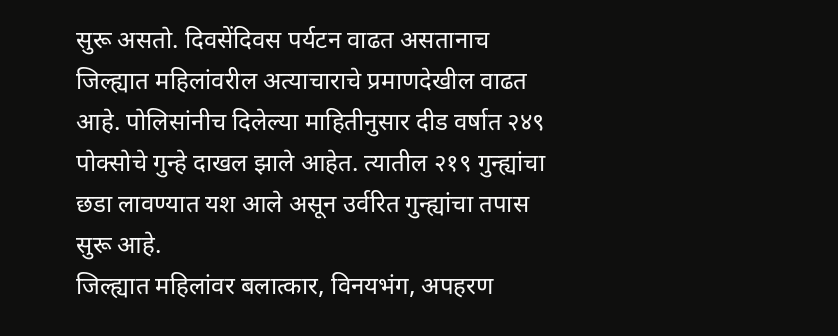सुरू असतो. दिवसेंदिवस पर्यटन वाढत असतानाच जिल्ह्यात महिलांवरील अत्याचाराचे प्रमाणदेखील वाढत आहे. पोलिसांनीच दिलेल्या माहितीनुसार दीड वर्षात २४९ पोक्सोचे गुन्हे दाखल झाले आहेत. त्यातील २१९ गुन्ह्यांचा छडा लावण्यात यश आले असून उर्वरित गुन्ह्यांचा तपास सुरू आहे.
जिल्ह्यात महिलांवर बलात्कार, विनयभंग, अपहरण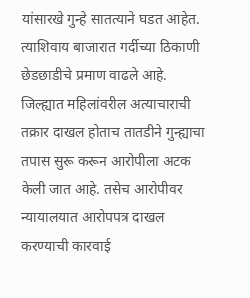यांसारखे गुन्हे सातत्याने घडत आहेत. त्याशिवाय बाजारात गर्दीच्या ठिकाणी छेडछाडीचे प्रमाण वाढले आहे.
जिल्ह्यात महिलांवरील अत्याचाराची तक्रार दाखल होताच तातडीने गुन्ह्याचा तपास सुरू करून आरोपीला अटक केली जात आहे. तसेच आरोपीवर न्यायालयात आरोपपत्र दाखल करण्याची कारवाई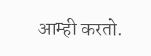आम्ही करतो.